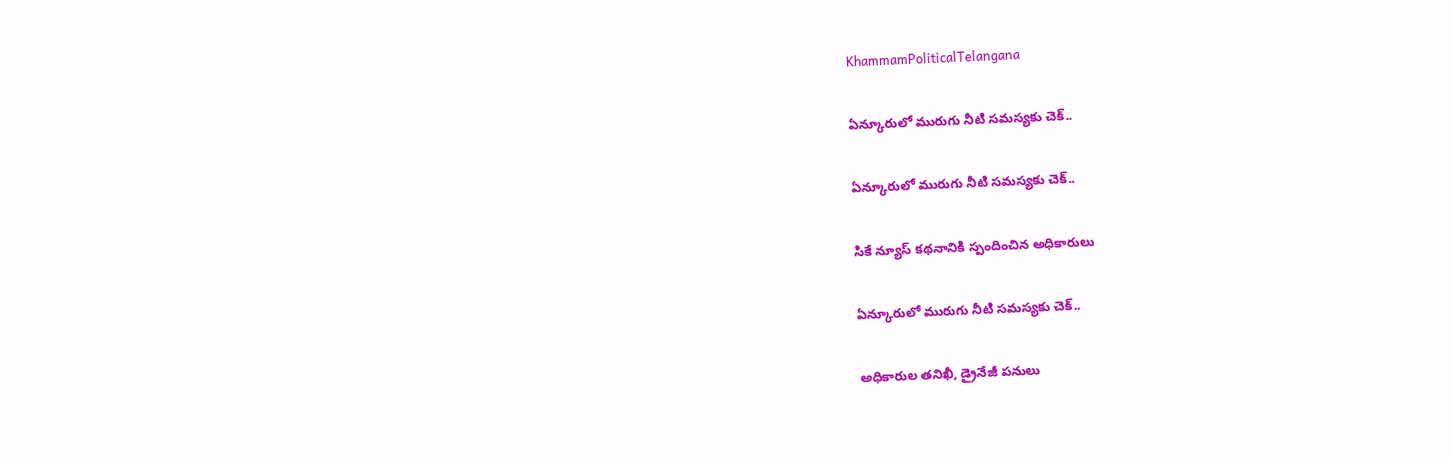KhammamPoliticalTelangana

ఏన్కూరులో మురుగు నీటి సమస్యకు చెక్..

ఏన్కూరులో మురుగు నీటి సమస్యకు చెక్..

సికే న్యూస్ కథనానికి స్పందించిన అధికారులు

ఏన్కూరులో మురుగు నీటి సమస్యకు చెక్..

అధికారుల తనిఖీ, డ్రైనేజీ పనులు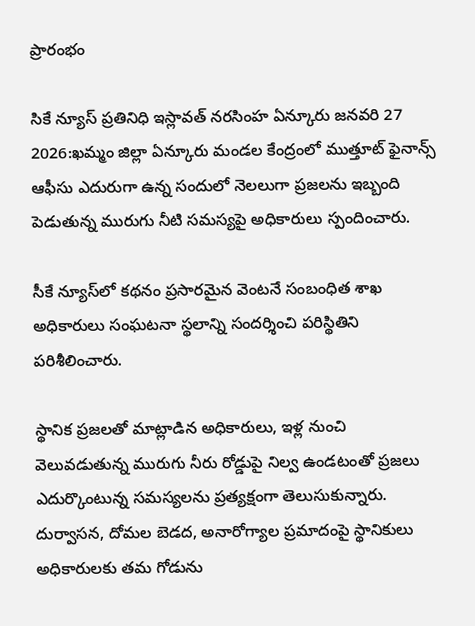ప్రారంభం

సికే న్యూస్ ప్రతినిధి ఇస్లావత్ నరసింహ ఏన్కూరు జనవరి 27 2026:ఖమ్మం జిల్లా ఏన్కూరు మండల కేంద్రంలో ముత్తూట్ ఫైనాన్స్ ఆఫీసు ఎదురుగా ఉన్న సందులో నెలలుగా ప్రజలను ఇబ్బంది పెడుతున్న మురుగు నీటి సమస్యపై అధికారులు స్పందించారు.

సీకే న్యూస్‌లో కథనం ప్రసారమైన వెంటనే సంబంధిత శాఖ అధికారులు సంఘటనా స్థలాన్ని సందర్శించి పరిస్థితిని పరిశీలించారు.

స్థానిక ప్రజలతో మాట్లాడిన అధికారులు, ఇళ్ల నుంచి వెలువడుతున్న మురుగు నీరు రోడ్డుపై నిల్వ ఉండటంతో ప్రజలు ఎదుర్కొంటున్న సమస్యలను ప్రత్యక్షంగా తెలుసుకున్నారు. దుర్వాసన, దోమల బెడద, అనారోగ్యాల ప్రమాదంపై స్థానికులు అధికారులకు తమ గోడును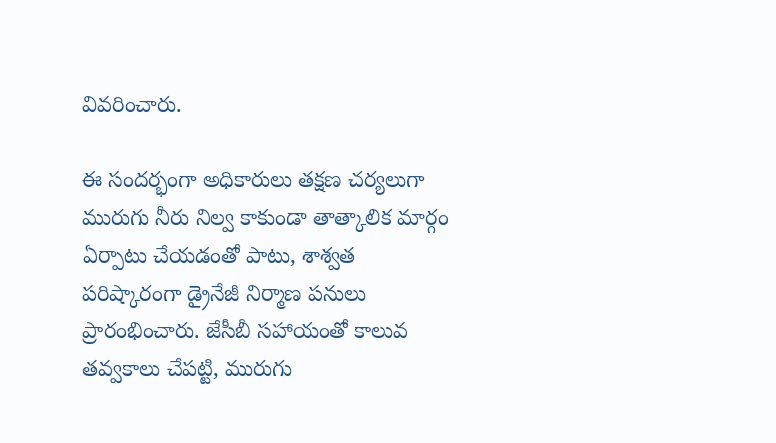వివరించారు.

ఈ సందర్భంగా అధికారులు తక్షణ చర్యలుగా మురుగు నీరు నిల్వ కాకుండా తాత్కాలిక మార్గం ఏర్పాటు చేయడంతో పాటు, శాశ్వత పరిష్కారంగా డ్రైనేజీ నిర్మాణ పనులు ప్రారంభించారు. జేసీబీ సహాయంతో కాలువ తవ్వకాలు చేపట్టి, మురుగు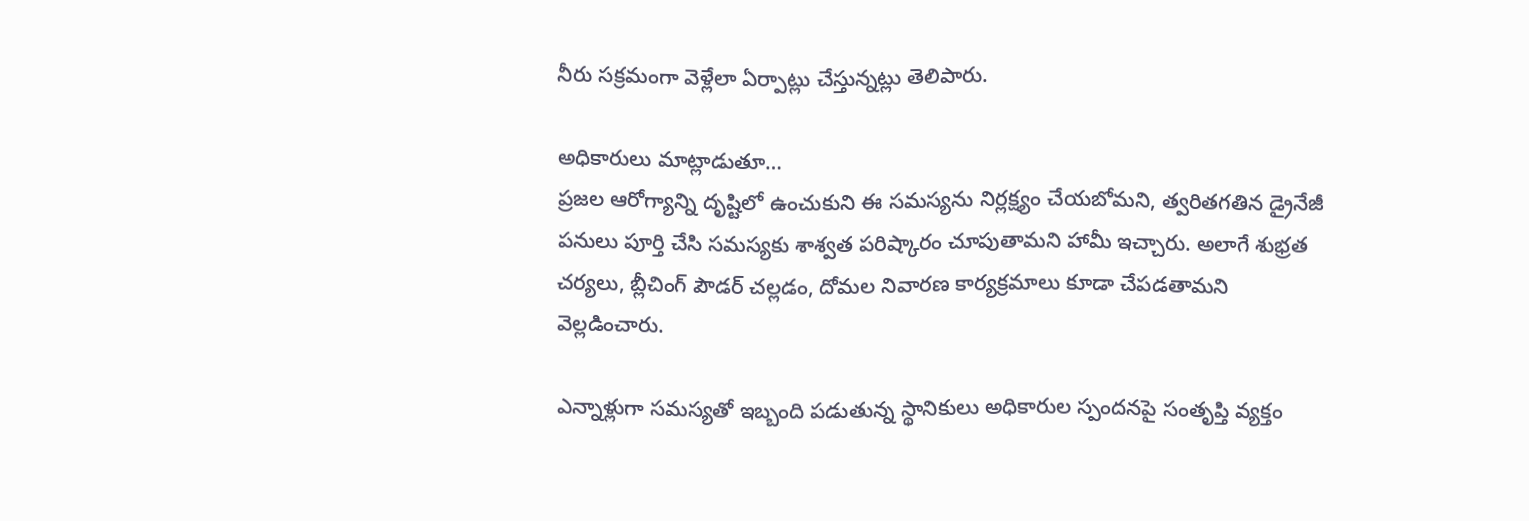నీరు సక్రమంగా వెళ్లేలా ఏర్పాట్లు చేస్తున్నట్లు తెలిపారు.

అధికారులు మాట్లాడుతూ…
ప్రజల ఆరోగ్యాన్ని దృష్టిలో ఉంచుకుని ఈ సమస్యను నిర్లక్ష్యం చేయబోమని, త్వరితగతిన డ్రైనేజీ పనులు పూర్తి చేసి సమస్యకు శాశ్వత పరిష్కారం చూపుతామని హామీ ఇచ్చారు. అలాగే శుభ్రత చర్యలు, బ్లీచింగ్ పౌడర్ చల్లడం, దోమల నివారణ కార్యక్రమాలు కూడా చేపడతామని వెల్లడించారు.

ఎన్నాళ్లుగా సమస్యతో ఇబ్బంది పడుతున్న స్థానికులు అధికారుల స్పందనపై సంతృప్తి వ్యక్తం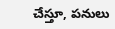చేస్తూ, పనులు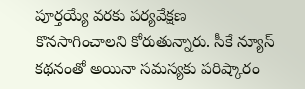పూర్తయ్యే వరకు పర్యవేక్షణ కొనసాగించాలని కోరుతున్నారు. సీకే న్యూస్ కథనంతో అయినా సమస్యకు పరిష్కారం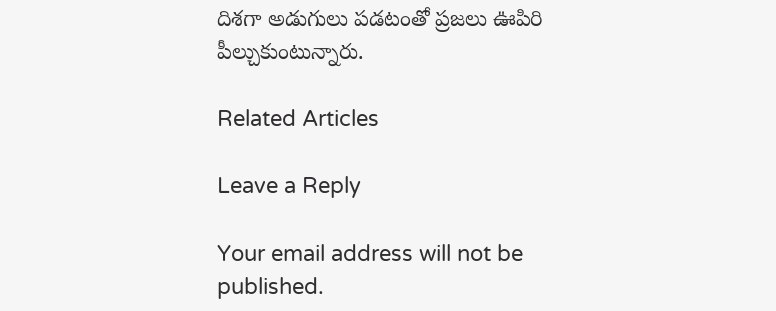దిశగా అడుగులు పడటంతో ప్రజలు ఊపిరి పీల్చుకుంటున్నారు.

Related Articles

Leave a Reply

Your email address will not be published.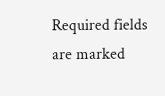Required fields are marked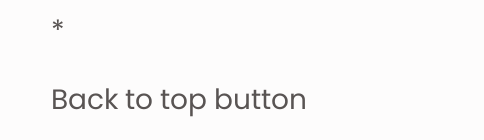*

Back to top button